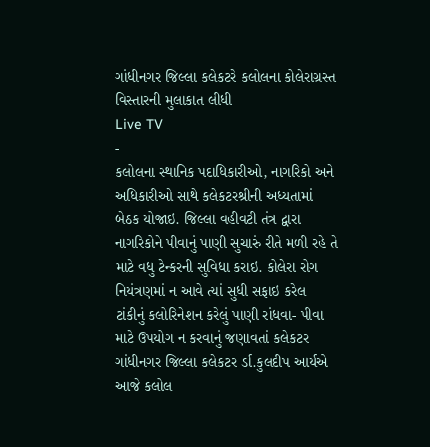ગાંધીનગર જિલ્લા કલેકટરે કલોલના કોલેરાગ્રસ્ત વિસ્તારની મુલાકાત લીધી
Live TV
-
કલોલના સ્થાનિક પદાધિકારીઓ, નાગરિકો અને અધિકારીઓ સાથે કલેકટરશ્રીની અધ્યતામાં બેઠક યોજાઇ. જિલ્લા વહીવટી તંત્ર દ્વારા નાગરિકોને પીવાનું પાણી સુચારું રીતે મળી રહે તે માટે વધુ ટેન્કરની સુવિધા કરાઇ. કોલેરા રોગ નિયંત્રણમાં ન આવે ત્યાં સુધી સફાઇ કરેલ ટાંકીનું કલોરિનેશન કરેલું પાણી રાંધવા- પીવા માટે ઉપયોગ ન કરવાનું જણાવતાં કલેકટર
ગાંધીનગર જિલ્લા કલેકટર ર્ડા.કુલદીપ આર્યએ આજે કલોલ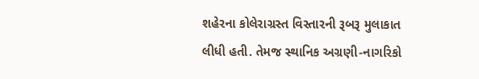શહેરના કોલેરાગ્રસ્ત વિસ્તારની રૂબરૂ મુલાકાત લીધી હતી. તેમજ સ્થાનિક અગ્રણી-નાગરિકો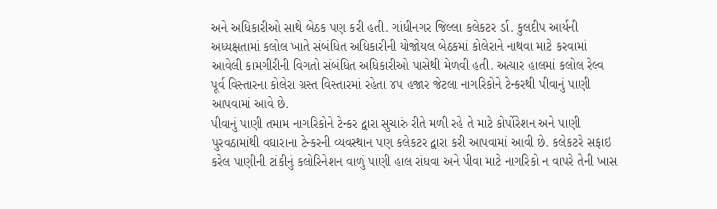અને અધિકારીઓ સાથે બેઠક પણ કરી હતી. ગાંધીનગર જિલ્લા કલેકટર ર્ડા. કુલદીપ આર્યની અધ્યક્ષતામાં કલોલ ખાતે સંબંધિત અધિકારીની યોજોયલ બેઠકમાં કોલેરાને નાથવા માટે કરવામાં આવેલી કામગીરીની વિગતો સંબંધિત અધિકારીઓ પાસેથી મેળવી હતી. અત્યાર હાલમાં કલોલ રેલ્વ પૂર્વ વિસ્તારના કોલેરા ગ્રસ્ત વિસ્તારમાં રહેતા ૪૫ હજાર જેટલા નાગરિકોને ટેન્કરથી પીવાનું પાણી આપવામાં આવે છે.
પીવાનું પાણી તમામ નાગરિકોને ટેન્કર દ્વારા સુચારું રીતે મળી રહે તે માટે કોર્પોરેશન અને પાણી પુરવઠામાંથી વઘારાના ટેન્કરની વ્યવસ્થાન પણ કલેકટર દ્વારા કરી આપવામાં આવી છે. કલેકટરે સફાઇ કરેલ પાણીની ટાંકીનું કલોરિનેશન વાળું પાણી હાલ રાંધવા અને પીવા માટે નાગરિકો ન વાપરે તેની ખાસ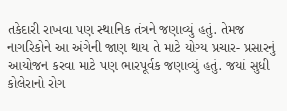તકેદારી રાખવા પણ સ્થાનિક તંત્રને જણાવ્યું હતું. તેમજ નાગરિકોને આ અંગેની જાણ થાય તે માટે યોગ્ય પ્રચાર- પ્રસારનું આયોજન કરવા માટે પણ ભારપૂર્વક જણાવ્યું હતું. જયાં સુધી કોલેરાનો રોગ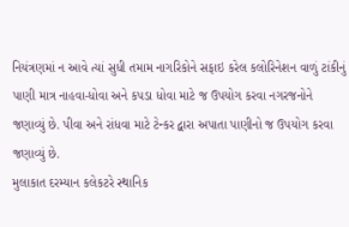નિયંત્રણમાં ન આવે ત્યાં સુધી તમામ નાગરિકોને સફાઇ કરેલ કલોરિનેશન વાળું ટાંકીનું પાણી માત્ર નાહવા-ધોવા અને કપડા ધોવા માટે જ ઉપયોગ કરવા નગરજનોને જણાવ્યું છે. પીવા અને રાંધવા માટે ટેન્કર દ્વારા અપાતા પાણીનો જ ઉપયોગ કરવા જણાવ્યું છે.
મુલાકાત દરમ્યાન કલેકટરે સ્થાનિક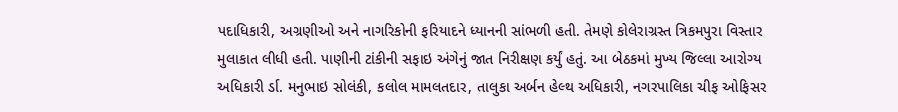પદાધિકારી, અગ્રણીઓ અને નાગરિકોની ફરિયાદને ધ્યાનની સાંભળી હતી. તેમણે કોલેરાગ્રસ્ત ત્રિકમપુરા વિસ્તાર મુલાકાત લીધી હતી. પાણીની ટાંકીની સફાઇ અંગેનું જાત નિરીક્ષણ કર્યું હતું. આ બેઠકમાં મુખ્ય જિલ્લા આરોગ્ય અધિકારી ર્ડા. મનુભાઇ સોલંકી, કલોલ મામલતદાર, તાલુકા અર્બન હેલ્થ અધિકારી, નગરપાલિકા ચીફ ઓફિસર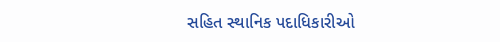સહિત સ્થાનિક પદાધિકારીઓ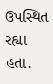ઉપસ્થિત રહ્યા હતા.